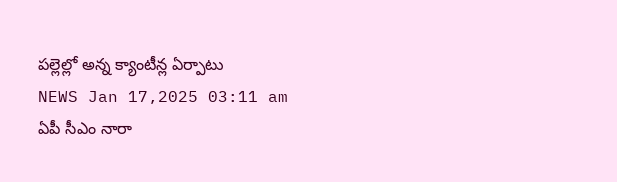పల్లెల్లో అన్న క్యాంటీన్ల ఏర్పాటు
NEWS Jan 17,2025 03:11 am
ఏపీ సీఎం నారా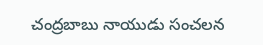చంద్రబాబు నాయుడు సంచలన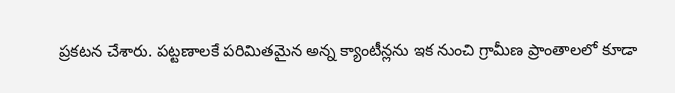ప్రకటన చేశారు. పట్టణాలకే పరిమితమైన అన్న క్యాంటీన్లను ఇక నుంచి గ్రామీణ ప్రాంతాలలో కూడా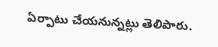ఏర్పాటు చేయనున్నట్లు తెలిపారు.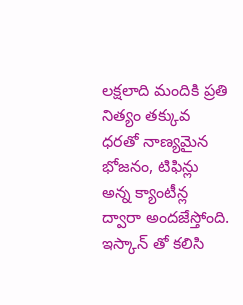లక్షలాది మందికి ప్రతి నిత్యం తక్కువ ధరతో నాణ్యమైన భోజనం, టిఫిన్లు అన్న క్యాంటీన్ల ద్వారా అందజేస్తోంది. ఇస్కాన్ తో కలిసి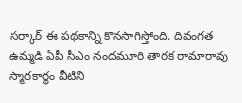సర్కార్ ఈ పథకాన్ని కొనసాగిస్తోంది. దివంగత ఉమ్మడి ఏపీ సీఎం నందమూరి తారక రామారావు స్మారకార్థం వీటిని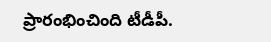ప్రారంభించింది టీడీపీ.